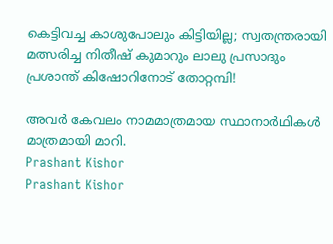കെട്ടിവച്ച കാശുപോലും കിട്ടിയില്ല; സ്വതന്ത്രരായി മത്സരിച്ച നിതീഷ് കുമാറും ലാലു പ്രസാദും പ്രശാന്ത് കിഷോറിനോട് തോറ്റമ്പി!

അവര്‍ കേവലം നാമമാത്രമായ സ്ഥാനാര്‍ഥികള്‍ മാത്രമായി മാറി.
Prashant Kishor
Prashant Kishor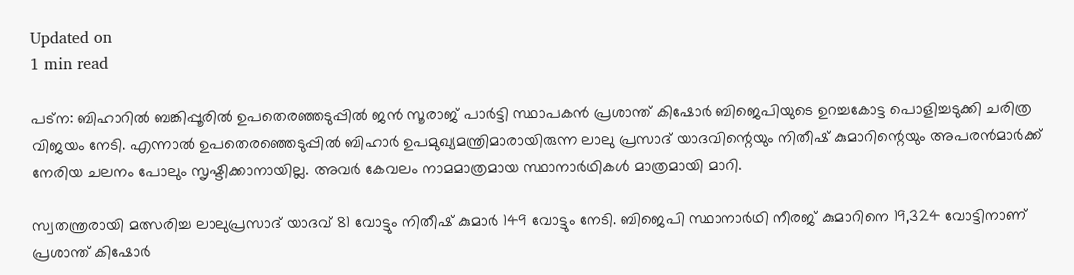Updated on
1 min read

പട്‌ന: ബിഹാറില്‍ ബങ്കിപ്പൂരില്‍ ഉപതെരഞ്ഞടുപ്പില്‍ ജന്‍ സൂരാജ് പാര്‍ട്ടി സ്ഥാപകന്‍ പ്രശാന്ത് കിഷോര്‍ ബിജെപിയുടെ ഉറച്ചകോട്ട പൊളിച്ചടുക്കി ചരിത്ര വിജയം നേടി. എന്നാല്‍ ഉപതെരഞ്ഞെടുപ്പില്‍ ബിഹാര്‍ ഉപമുഖ്യമന്ത്രിമാരായിരുന്ന ലാലു പ്രസാദ് യാദവിന്റെയും നിതീഷ് കുമാറിന്റെയും അപരന്‍മാര്‍ക്ക് നേരിയ ചലനം പോലും സൃഷ്ടിക്കാനായില്ല. അവര്‍ കേവലം നാമമാത്രമായ സ്ഥാനാര്‍ഥികള്‍ മാത്രമായി മാറി.

സ്വതന്ത്രരായി മത്സരിച്ച ലാലുപ്രസാദ് യാദവ് 81 വോട്ടും നിതീഷ് കുമാര്‍ 149 വോട്ടും നേടി. ബിജെപി സ്ഥാനാര്‍ഥി നീരജ് കുമാറിനെ 19,324 വോട്ടിനാണ് പ്രശാന്ത് കിഷോര്‍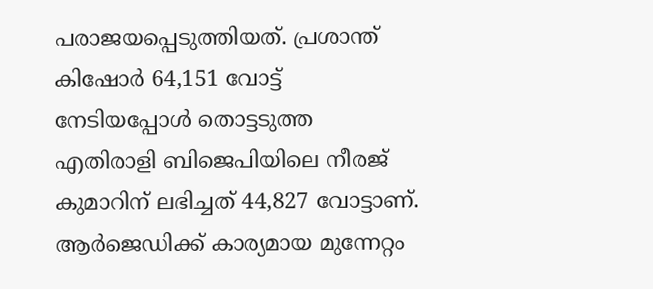പരാജയപ്പെടുത്തിയത്. പ്രശാന്ത് കിഷോര്‍ 64,151 വോട്ട് നേടിയപ്പോള്‍ തൊട്ടടുത്ത എതിരാളി ബിജെപിയിലെ നീരജ് കുമാറിന് ലഭിച്ചത് 44,827 വോട്ടാണ്. ആര്‍ജെഡിക്ക് കാര്യമായ മുന്നേറ്റം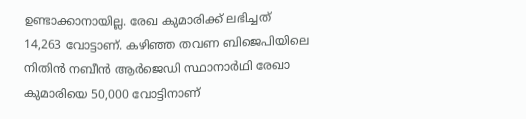ഉണ്ടാക്കാനായില്ല. രേഖ കുമാരിക്ക് ലഭിച്ചത് 14,263 വോട്ടാണ്. കഴിഞ്ഞ തവണ ബിജെപിയിലെ നിതിന്‍ നബീന്‍ ആര്‍ജെഡി സ്ഥാനാര്‍ഥി രേഖാ കുമാരിയെ 50,000 വോട്ടിനാണ്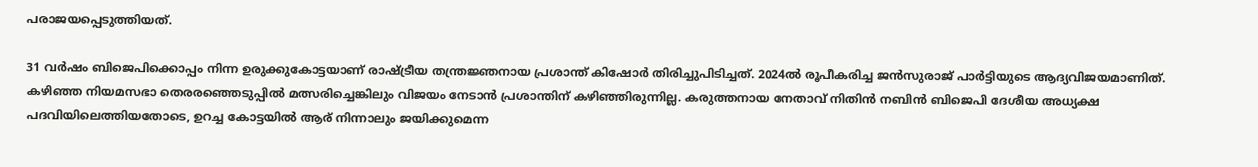പരാജയപ്പെടുത്തിയത്.

31 വര്‍ഷം ബിജെപിക്കൊപ്പം നിന്ന ഉരുക്കുകോട്ടയാണ് രാഷ്ട്രീയ തന്ത്രജ്ഞനായ പ്രശാന്ത് കിഷോര്‍ തിരിച്ചുപിടിച്ചത്. 2024ല്‍ രൂപീകരിച്ച ജന്‍സുരാജ് പാര്‍ട്ടിയുടെ ആദ്യവിജയമാണിത്. കഴിഞ്ഞ നിയമസഭാ തെരരഞ്ഞെടുപ്പില്‍ മത്സരിച്ചെങ്കിലും വിജയം നേടാന്‍ പ്രശാന്തിന് കഴിഞ്ഞിരുന്നില്ല. കരുത്തനായ നേതാവ് നിതിന്‍ നബിന്‍ ബിജെപി ദേശീയ അധ്യക്ഷ പദവിയിലെത്തിയതോടെ, ഉറച്ച കോട്ടയില്‍ ആര് നിന്നാലും ജയിക്കുമെന്ന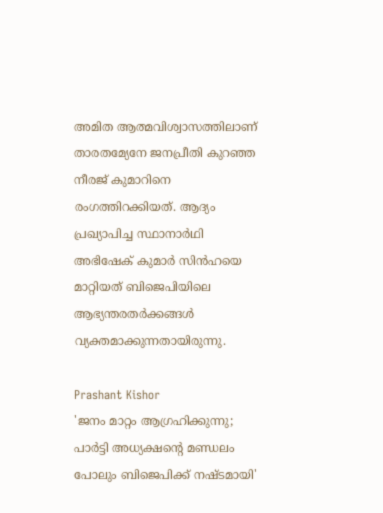അമിത ആത്മവിശ്വാസത്തിലാണ് താരതമ്യേനേ ജനപ്രീതി കുറഞ്ഞ നീരജ് കുമാറിനെ രംഗത്തിറക്കിയത്. ആദ്യം പ്രഖ്യാപിച്ച സ്ഥാനാര്‍ഥി അഭിഷേക് കുമാര്‍ സിന്‍ഹയെ മാറ്റിയത് ബിജെപിയിലെ ആഭ്യന്തരതര്‍ക്കങ്ങള്‍ വ്യക്തമാക്കുന്നതായിരുന്നു.

Prashant Kishor
'ജനം മാറ്റം ആഗ്രഹിക്കുന്നു; പാര്‍ട്ടി അധ്യക്ഷന്റെ മണ്ഡലം പോലും ബിജെപിക്ക് നഷ്ടമായി'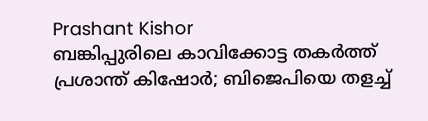Prashant Kishor
ബങ്കിപ്പുരിലെ കാവിക്കോട്ട തകർത്ത് പ്രശാന്ത് കിഷോർ; ബിജെപിയെ തളച്ച്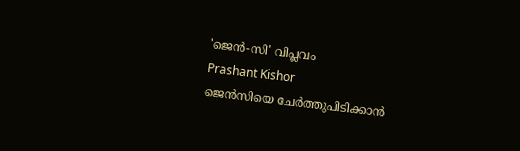'ജെൻ-സി' വിപ്ലവം
Prashant Kishor
ജെന്‍സിയെ ചേര്‍ത്തുപിടിക്കാന്‍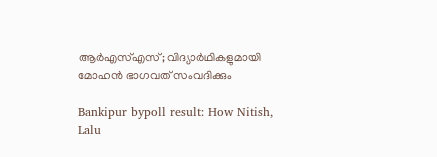ആര്‍എസ്എസ്; വിദ്യാര്‍ഥികളുമായി മോഹന്‍ ഭാഗവത് സംവദിക്കും

Bankipur bypoll result: How Nitish, Lalu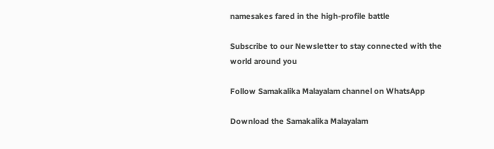namesakes fared in the high-profile battle

Subscribe to our Newsletter to stay connected with the world around you

Follow Samakalika Malayalam channel on WhatsApp

Download the Samakalika Malayalam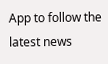App to follow the latest news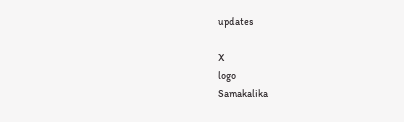updates

X
logo
Samakalika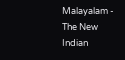Malayalam - The New Indian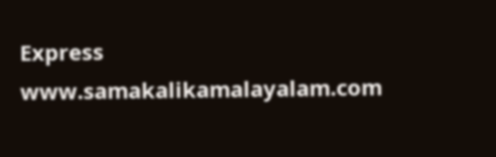Express
www.samakalikamalayalam.com